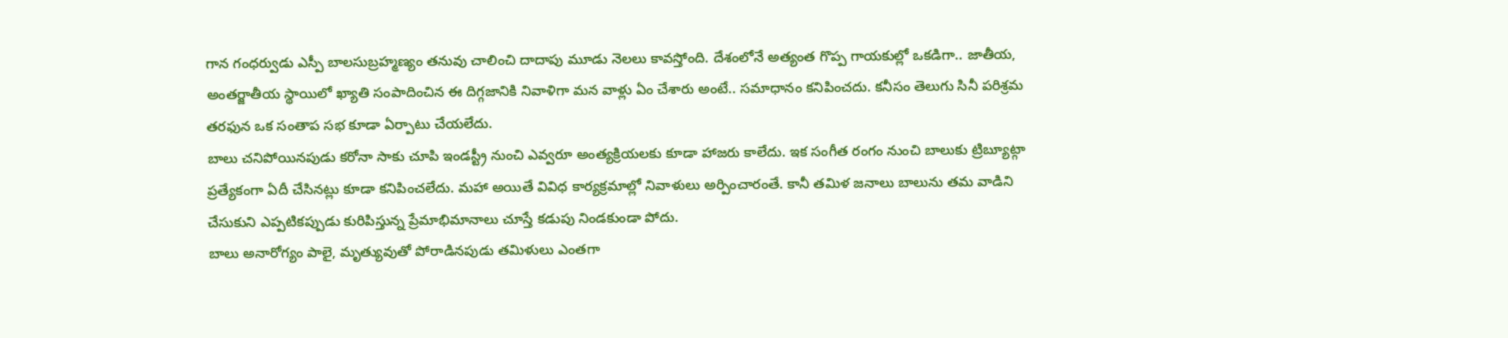గాన గంధర్వుడు ఎస్పీ బాలసుబ్రహ్మణ్యం తనువు చాలించి దాదాపు మూడు నెలలు కావస్తోంది. దేశంలోనే అత్యంత గొప్ప గాయకుల్లో ఒకడిగా.. జాతీయ, అంతర్జాతీయ స్థాయిలో ఖ్యాతి సంపాదించిన ఈ దిగ్గజానికి నివాళిగా మన వాళ్లు ఏం చేశారు అంటే.. సమాధానం కనిపించదు. కనీసం తెలుగు సినీ పరిశ్రమ తరఫున ఒక సంతాప సభ కూడా ఏర్పాటు చేయలేదు.
బాలు చనిపోయినపుడు కరోనా సాకు చూపి ఇండస్ట్రీ నుంచి ఎవ్వరూ అంత్యక్రియలకు కూడా హాజరు కాలేదు. ఇక సంగీత రంగం నుంచి బాలుకు ట్రిబ్యూట్గా ప్రత్యేకంగా ఏదీ చేసినట్లు కూడా కనిపించలేదు. మహా అయితే వివిధ కార్యక్రమాల్లో నివాళులు అర్పించారంతే. కానీ తమిళ జనాలు బాలును తమ వాడిని చేసుకుని ఎప్పటికప్పుడు కురిపిస్తున్న ప్రేమాభిమానాలు చూస్తే కడుపు నిండకుండా పోదు.
బాలు అనారోగ్యం పాలై, మృత్యువుతో పోరాడినపుడు తమిళులు ఎంతగా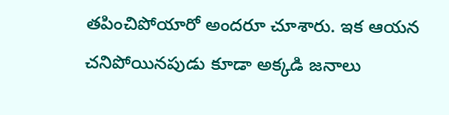తపించిపోయారో అందరూ చూశారు. ఇక ఆయన చనిపోయినపుడు కూడా అక్కడి జనాలు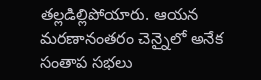తల్లడిల్లిపోయారు. ఆయన మరణానంతరం చెన్నైలో అనేక సంతాప సభలు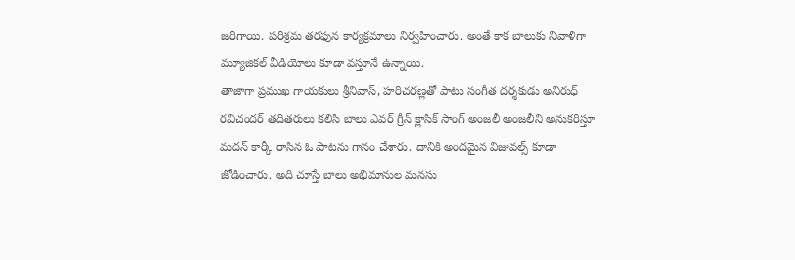జరిగాయి. పరిశ్రమ తరఫున కార్యక్రమాలు నిర్వహించారు. అంతే కాక బాలుకు నివాళిగా మ్యూజికల్ వీడియోలు కూడా వస్తూనే ఉన్నాయి.
తాజాగా ప్రముఖ గాయకులు శ్రీనివాస్, హరిచరణ్లతో పాటు సంగీత దర్శకుడు అనిరుధ్ రవిచందర్ తదితరులు కలిసి బాలు ఎవర్ గ్రీన్ క్లాసిక్ సాంగ్ అంజలీ అంజలీని అనుకరిస్తూ మదన్ కార్కీ రాసిన ఓ పాటను గానం చేశారు. దానికి అందమైన విజువల్స్ కూడా జోడించారు. అది చూస్తే బాలు అభిమానుల మనసు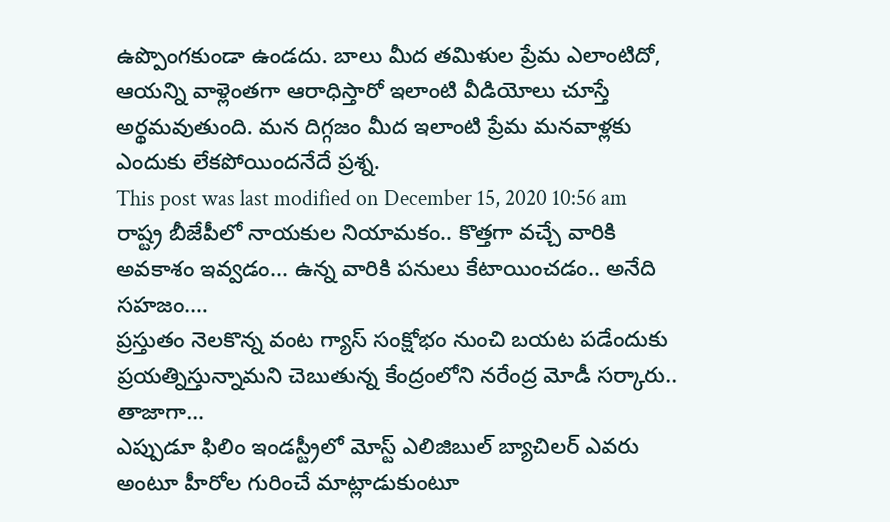ఉప్పొంగకుండా ఉండదు. బాలు మీద తమిళుల ప్రేమ ఎలాంటిదో, ఆయన్ని వాళ్లెంతగా ఆరాధిస్తారో ఇలాంటి వీడియోలు చూస్తే అర్థమవుతుంది. మన దిగ్గజం మీద ఇలాంటి ప్రేమ మనవాళ్లకు ఎందుకు లేకపోయిందనేదే ప్రశ్న.
This post was last modified on December 15, 2020 10:56 am
రాష్ట్ర బీజేపీలో నాయకుల నియామకం.. కొత్తగా వచ్చే వారికి అవకాశం ఇవ్వడం... ఉన్న వారికి పనులు కేటాయించడం.. అనేది సహజం.…
ప్రస్తుతం నెలకొన్న వంట గ్యాస్ సంక్షోభం నుంచి బయట పడేందుకు ప్రయత్నిస్తున్నామని చెబుతున్న కేంద్రంలోని నరేంద్ర మోడీ సర్కారు.. తాజాగా…
ఎప్పుడూ ఫిలిం ఇండస్ట్రీలో మోస్ట్ ఎలిజిబుల్ బ్యాచిలర్ ఎవరు అంటూ హీరోల గురించే మాట్లాడుకుంటూ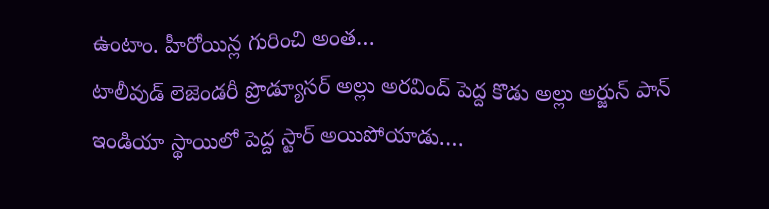ఉంటాం. హీరోయిన్ల గురించి అంత…
టాలీవుడ్ లెజెండరీ ప్రొడ్యూసర్ అల్లు అరవింద్ పెద్ద కొడు అల్లు అర్జున్ పాన్ ఇండియా స్థాయిలో పెద్ద స్టార్ అయిపోయాడు.…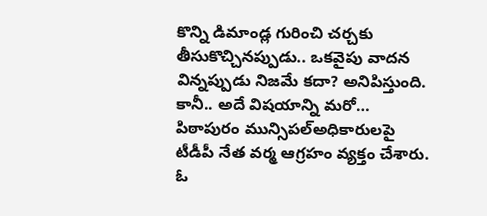కొన్ని డిమాండ్ల గురించి చర్చకు తీసుకొచ్చినప్పుడు.. ఒకవైపు వాదన విన్నప్పుడు నిజమే కదా? అనిపిస్తుంది. కానీ.. అదే విషయాన్ని మరో…
పిఠాపురం మున్సిపల్అధికారులపై టీడీపీ నేత వర్మ ఆగ్రహం వ్యక్తం చేశారు. ఓ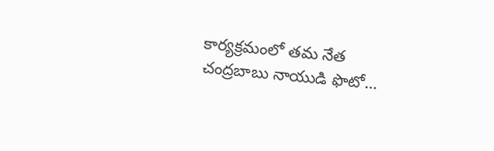కార్యక్రమంలో తమ నేత చంద్రబాబు నాయుడి ఫొటో…